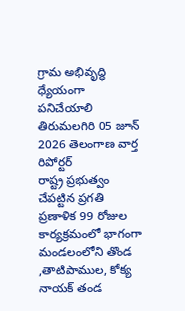గ్రామ అభివృద్ధి ధ్యేయంగా పనిచేయాలి
తిరుమలగిరి 05 జూన్ 2026 తెలంగాణ వార్త రిపోర్టర్
రాష్ట్ర ప్రభుత్వం చేపట్టిన ప్రగతి ప్రణాళిక 99 రోజుల కార్యక్రమంలో భాగంగా మండలంలోని తొండ ,తాటిపాముల, కోక్య నాయక్ తండ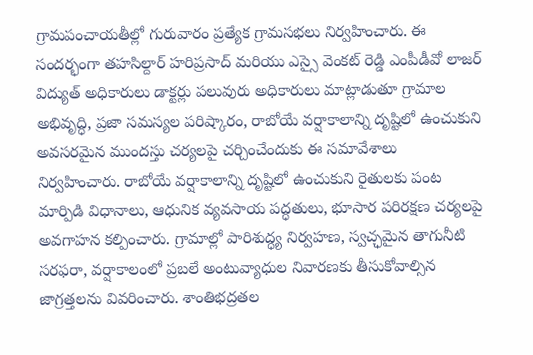గ్రామపంచాయతీల్లో గురువారం ప్రత్యేక గ్రామసభలు నిర్వహించారు. ఈ సందర్భంగా తహసిల్దార్ హరిప్రసాద్ మరియు ఎస్సై వెంకట్ రెడ్డి ఎంపీడీవో లాజర్ విద్యుత్ అధికారులు డాక్టర్లు పలువురు అధికారులు మాట్లాడుతూ గ్రామాల అభివృద్ధి, ప్రజా సమస్యల పరిష్కారం, రాబోయే వర్షాకాలాన్ని దృష్టిలో ఉంచుకుని అవసరమైన ముందస్తు చర్యలపై చర్చించేందుకు ఈ సమావేశాలు నిర్వహించారు. రాబోయే వర్షాకాలాన్ని దృష్టిలో ఉంచుకుని రైతులకు పంట మార్పిడి విధానాలు, ఆధునిక వ్యవసాయ పద్ధతులు, భూసార పరిరక్షణ చర్యలపై అవగాహన కల్పించారు. గ్రామాల్లో పారిశుద్ధ్య నిర్వహణ, స్వచ్ఛమైన తాగునీటి సరఫరా, వర్షాకాలంలో ప్రబలే అంటువ్యాధుల నివారణకు తీసుకోవాల్సిన జాగ్రత్తలను వివరించారు. శాంతిభద్రతల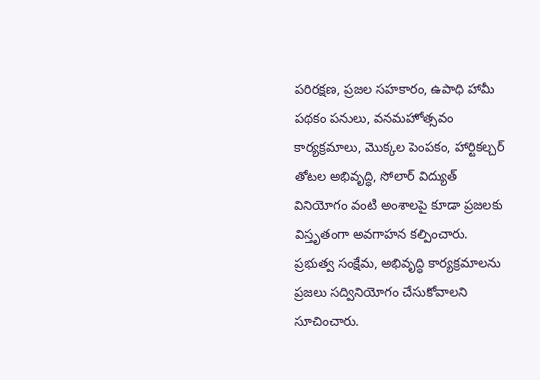పరిరక్షణ, ప్రజల సహకారం, ఉపాధి హామీ పథకం పనులు, వనమహోత్సవం కార్యక్రమాలు, మొక్కల పెంపకం, హార్టికల్చర్ తోటల అభివృద్ధి, సోలార్ విద్యుత్ వినియోగం వంటి అంశాలపై కూడా ప్రజలకు విస్తృతంగా అవగాహన కల్పించారు. ప్రభుత్వ సంక్షేమ, అభివృద్ధి కార్యక్రమాలను ప్రజలు సద్వినియోగం చేసుకోవాలని సూచించారు.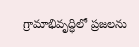గ్రామాభివృద్ధిలో ప్రజలను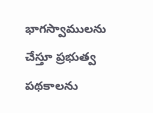భాగస్వాములను చేస్తూ ప్రభుత్వ పథకాలను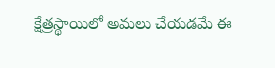క్షేత్రస్థాయిలో అమలు చేయడమే ఈ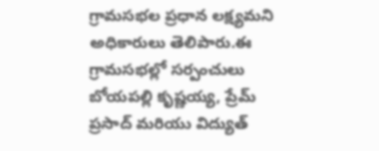గ్రామసభల ప్రధాన లక్ష్యమని అధికారులు తెలిపారు.ఈ గ్రామసభల్లో సర్పంచులు బోయపల్లి కృష్ణయ్య, ప్రేమ్ ప్రసాద్ మరియు విద్యుత్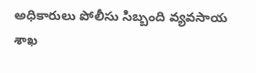అధికారులు పోలీసు సిబ్బంది వ్యవసాయ శాఖ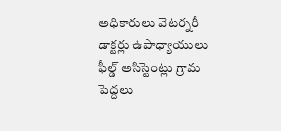అధికారులు వెటర్నరీ డాక్టర్లు ఉపాధ్యాయులు ఫీల్డ్ అసిస్టెంట్లు గ్రామ పెద్దలు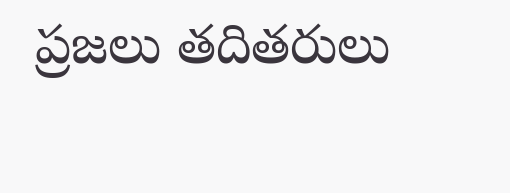ప్రజలు తదితరులు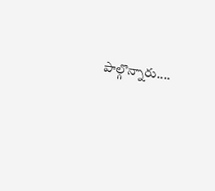పాల్గొన్నారు....